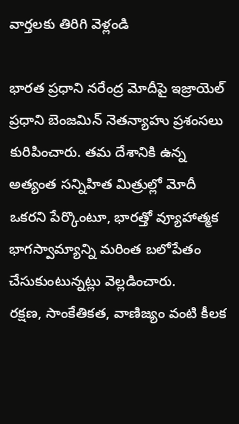వార్తలకు తిరిగి వెళ్లండి

భారత ప్రధాని నరేంద్ర మోదీపై ఇజ్రాయెల్ ప్రధాని బెంజమిన్ నెతన్యాహు ప్రశంసలు కురిపించారు. తమ దేశానికి ఉన్న అత్యంత సన్నిహిత మిత్రుల్లో మోదీ ఒకరని పేర్కొంటూ, భారత్తో వ్యూహాత్మక భాగస్వామ్యాన్ని మరింత బలోపేతం చేసుకుంటున్నట్లు వెల్లడించారు.
రక్షణ, సాంకేతికత, వాణిజ్యం వంటి కీలక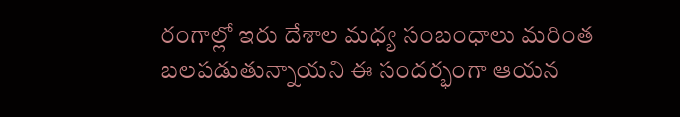రంగాల్లో ఇరు దేశాల మధ్య సంబంధాలు మరింత బలపడుతున్నాయని ఈ సందర్భంగా ఆయన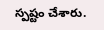స్పష్టం చేశారు.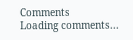Comments
Loading comments...